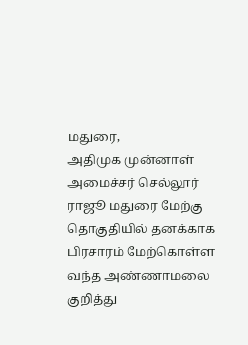மதுரை,
அதிமுக முன்னாள் அமைச்சர் செல்லூர் ராஜூ மதுரை மேற்கு தொகுதியில் தனக்காக பிரசாரம் மேற்கொள்ள வந்த அண்ணாமலை குறித்து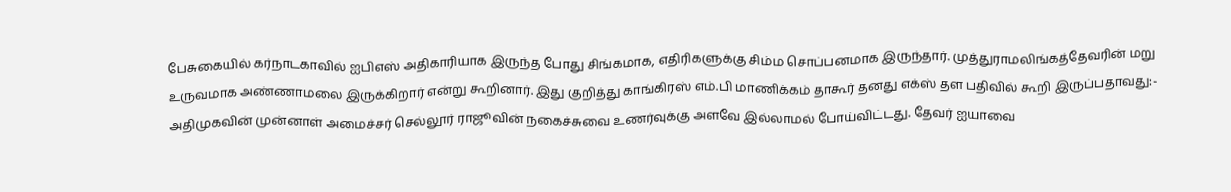பேசுகையில் கர்நாடகாவில் ஐபிஎஸ் அதிகாரியாக இருந்த போது சிங்கமாக, எதிரிகளுக்கு சிம்ம சொப்பனமாக இருந்தார். முத்துராமலிங்கத்தேவரின் மறு உருவமாக அண்ணாமலை இருக்கிறார் என்று கூறினார். இது குறித்து காங்கிரஸ் எம்.பி மாணிக்கம் தாகூர் தனது எக்ஸ் தள பதிவில் கூறி இருப்பதாவது:-
அதிமுகவின் முன்னாள் அமைச்சர் செல்லூர் ராஜூவின் நகைச்சுவை உணர்வுக்கு அளவே இல்லாமல் போய்விட்டது. தேவர் ஐயாவை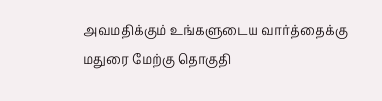அவமதிக்கும் உங்களுடைய வார்த்தைக்கு மதுரை மேற்கு தொகுதி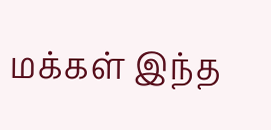மக்கள் இந்த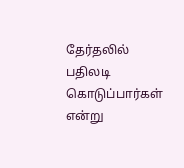தேர்தலில் பதிலடி கொடுப்பார்கள் என்று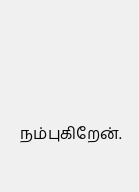நம்புகிறேன்.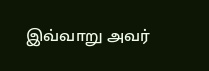இவ்வாறு அவர்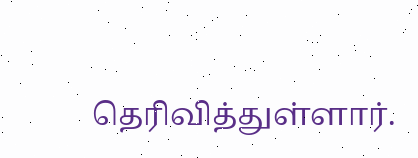தெரிவித்துள்ளார்.